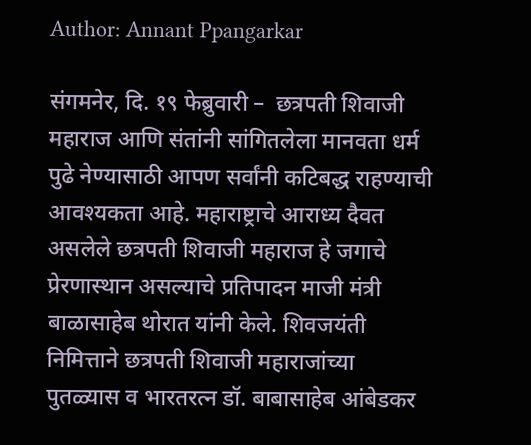Author: Annant Ppangarkar

संगमनेर, दि. १९ फेब्रुवारी –  छत्रपती शिवाजी महाराज आणि संतांनी सांगितलेला मानवता धर्म पुढे नेण्यासाठी आपण सर्वांनी कटिबद्ध राहण्याची आवश्यकता आहे. महाराष्ट्राचे आराध्य दैवत असलेले छत्रपती शिवाजी महाराज हे जगाचे प्रेरणास्थान असल्याचे प्रतिपादन माजी मंत्री बाळासाहेब थोरात यांनी केले. शिवजयंती निमित्ताने छत्रपती शिवाजी महाराजांच्या पुतळ्यास व भारतरत्न डॉ. बाबासाहेब आंबेडकर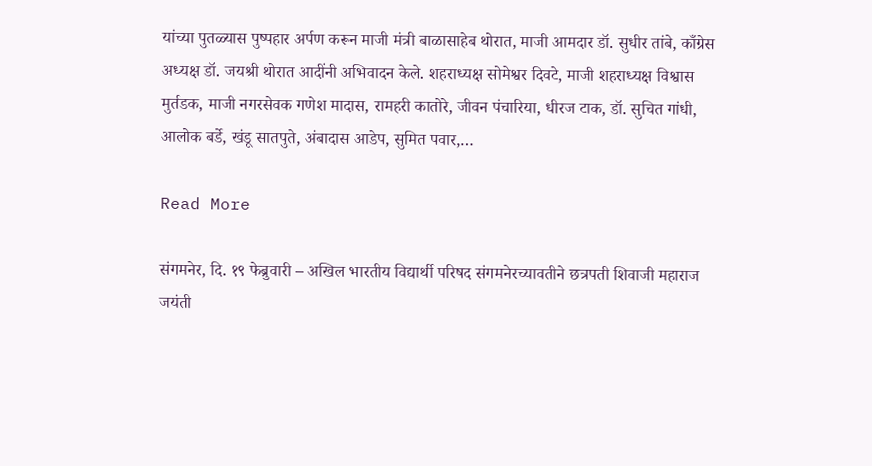यांच्या पुतळ्यास पुष्पहार अर्पण करून माजी मंत्री बाळासाहेब थोरात, माजी आमदार डॉ. सुधीर तांबे, काँग्रेस अध्यक्ष डॉ. जयश्री थोरात आदींनी अभिवादन केले. शहराध्यक्ष सोमेश्वर दिवटे, माजी शहराध्यक्ष विश्वास मुर्तडक, माजी नगरसेवक गणेश मादास, रामहरी कातोरे, जीवन पंचारिया, धीरज टाक, डॉ. सुचित गांधी, आलोक बर्डे, खंडू सातपुते, अंबादास आडेप, सुमित पवार,…

Read More

संगमनेर, दि. १९ फेब्रुवारी – अखिल भारतीय विद्यार्थी परिषद संगमनेरच्यावतीने छत्रपती शिवाजी महाराज जयंती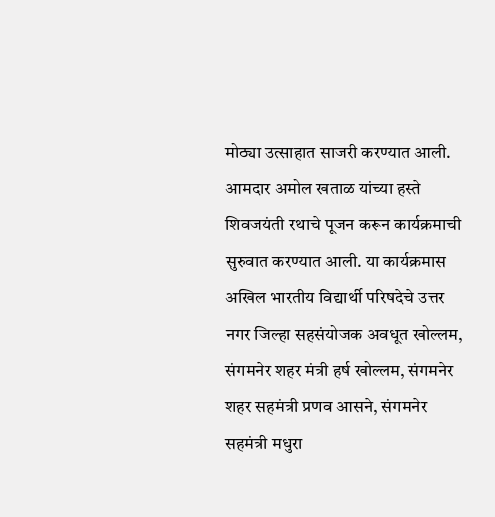मोठ्या उत्साहात साजरी करण्यात आली. आमदार अमोल खताळ यांच्या हस्ते शिवजयंती रथाचे पूजन करून कार्यक्रमाची सुरुवात करण्यात आली. या कार्यक्रमास अखिल भारतीय विद्यार्थी परिषदेचे उत्तर नगर जिल्हा सहसंयोजक अवधूत खोल्लम, संगमनेर शहर मंत्री हर्ष खोल्लम, संगमनेर शहर सहमंत्री प्रणव आसने, संगमनेर सहमंत्री मधुरा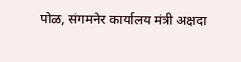पोळ, संगमनेर कार्यालय मंत्री अक्षदा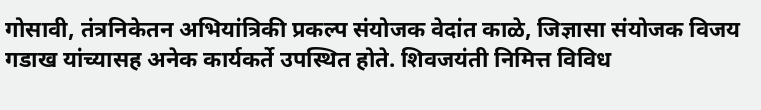गोसावी, तंत्रनिकेतन अभियांत्रिकी प्रकल्प संयोजक वेदांत काळे, जिज्ञासा संयोजक विजय गडाख यांच्यासह अनेक कार्यकर्ते उपस्थित होते. शिवजयंती निमित्त विविध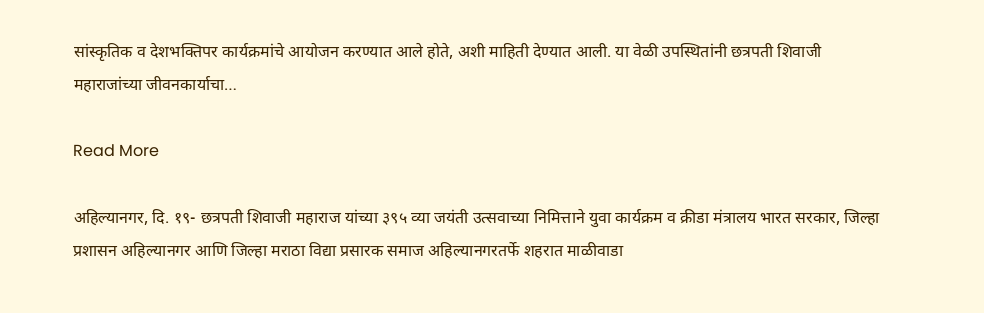सांस्कृतिक व देशभक्तिपर कार्यक्रमांचे आयोजन करण्यात आले होते, अशी माहिती देण्यात आली. या वेळी उपस्थितांनी छत्रपती शिवाजी महाराजांच्या जीवनकार्याचा…

Read More

अहिल्यानगर, दि. १९- छत्रपती शिवाजी महाराज यांच्या ३९५ व्या जयंती उत्सवाच्या निमित्ताने युवा कार्यक्रम व क्रीडा मंत्रालय भारत सरकार, जिल्हा प्रशासन अहिल्यानगर आणि जिल्हा मराठा विद्या प्रसारक समाज अहिल्यानगरतर्फे शहरात माळीवाडा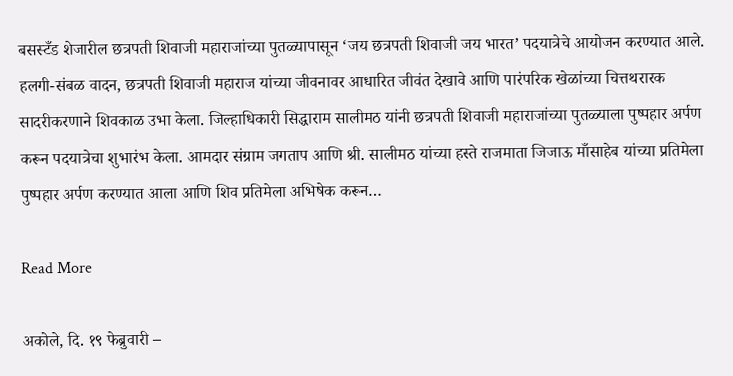बसस्टँड शेजारील छत्रपती शिवाजी महाराजांच्या पुतळ्यापासून ‘जय छत्रपती शिवाजी जय भारत’ पदयात्रेचे आयोजन करण्यात आले. हलगी-संबळ वादन, छत्रपती शिवाजी महाराज यांच्या जीवनावर आधारित जीवंत देखावे आणि पारंपरिक खेळांच्या चित्तथरारक सादरीकरणाने शिवकाळ उभा केला. जिल्हाधिकारी सिद्धाराम सालीमठ यांनी छत्रपती शिवाजी महाराजांच्या पुतळ्याला पुष्पहार अर्पण करून पदयात्रेचा शुभारंभ केला. आमदार संग्राम जगताप आणि श्री. सालीमठ यांच्या हस्ते राजमाता जिजाऊ माँसाहेब यांच्या प्रतिमेला पुष्पहार अर्पण करण्यात आला आणि शिव प्रतिमेला अभिषेक करून…

Read More

अकोले, दि. १९ फेब्रुवारी –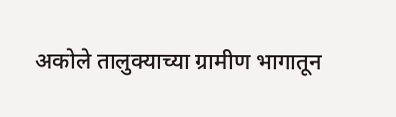अकोले तालुक्याच्या ग्रामीण भागातून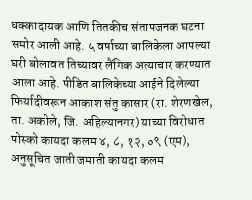धक्कादायक आणि तितकीच संतापजनक घटना समोर आली आहे. ५ वर्षाच्या बालिकेला आपल्या घरी बोलावत तिच्यावर लैंगिक अत्याचार करण्यात आला आहे. पीडित बालिकेच्या आईने दिलेल्या फिर्यादीवरून आकाश संतु कासार (रा. शेरणखेल, ता. अकोले, जि. अहिल्यानगर) याच्या विरोधात पोस्को कायदा कलम ४, ८, १२, ०९ (एम), अनुसूचित जाती जमाती कायदा कलम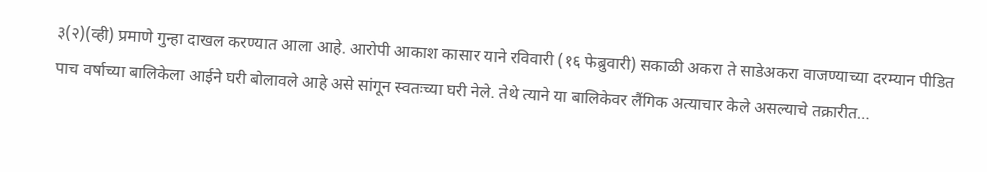३(२)(व्ही) प्रमाणे गुन्हा दाखल करण्यात आला आहे. आरोपी आकाश कासार याने रविवारी (१६ फेब्रुवारी) सकाळी अकरा ते साडेअकरा वाजण्याच्या दरम्यान पीडित पाच वर्षाच्या बालिकेला आईने घरी बोलावले आहे असे सांगून स्वतःच्या घरी नेले. तेथे त्याने या बालिकेवर लैंगिक अत्याचार केले असल्याचे तक्रारीत…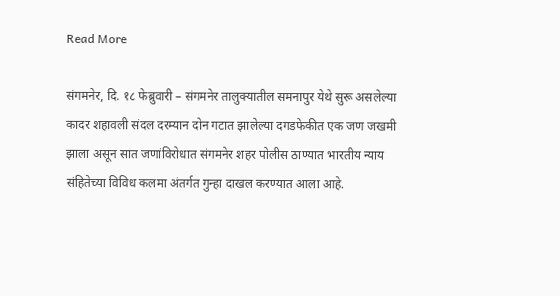Read More

संगमनेर, दि. १८ फेब्रुवारी – संगमनेर तालुक्यातील समनापुर येथे सुरू असलेल्या कादर शहावली संदल दरम्यान दोन गटात झालेल्या दगडफेकीत एक जण जखमी झाला असून सात जणांविरोधात संगमनेर शहर पोलीस ठाण्यात भारतीय न्याय संहितेच्या विविध कलमा अंतर्गत गुन्हा दाखल करण्यात आला आहे.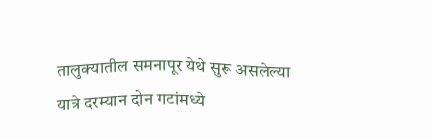तालुक्यातील समनापूर येथे सुरू असलेल्या यात्रे दरम्यान दोन गटांमध्ये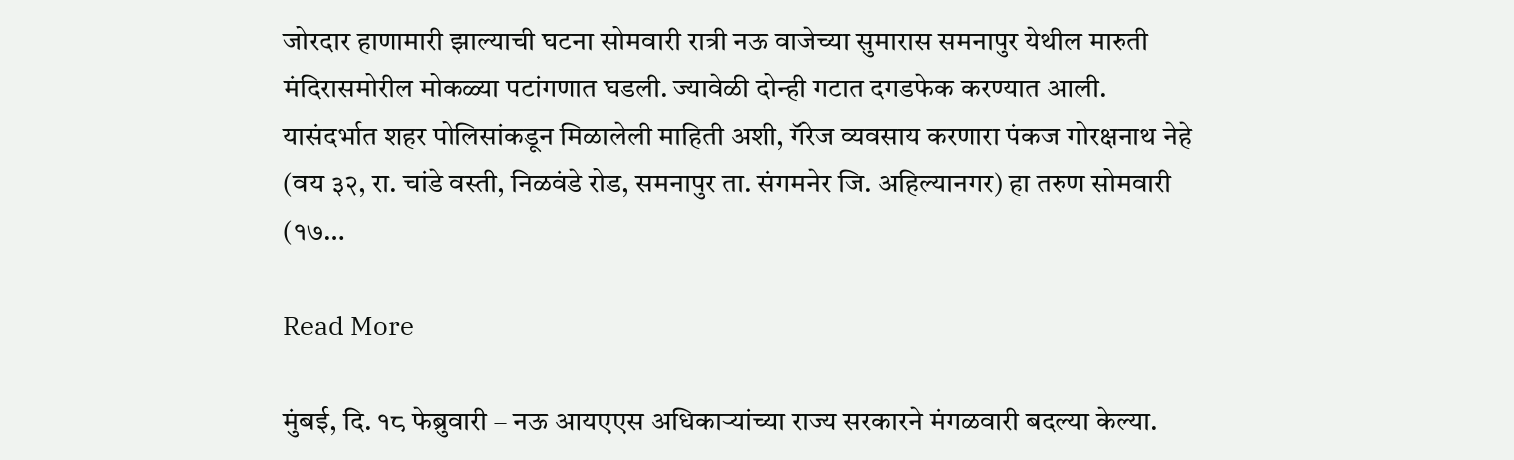जोरदार हाणामारी झाल्याची घटना सोमवारी रात्री नऊ वाजेच्या सुमारास समनापुर येथील मारुती मंदिरासमोरील मोकळ्या पटांगणात घडली. ज्यावेळी दोन्ही गटात दगडफेक करण्यात आली. यासंदर्भात शहर पोलिसांकडून मिळालेली माहिती अशी, गॅरेज व्यवसाय करणारा पंकज गोरक्षनाथ नेहे (वय ३२, रा. चांडे वस्ती, निळवंडे रोड, समनापुर ता. संगमनेर जि. अहिल्यानगर) हा तरुण सोमवारी (१७…

Read More

मुंबई, दि. १८ फेब्रुवारी – नऊ आयएएस अधिकाऱ्यांच्या राज्य सरकारने मंगळवारी बदल्या केल्या.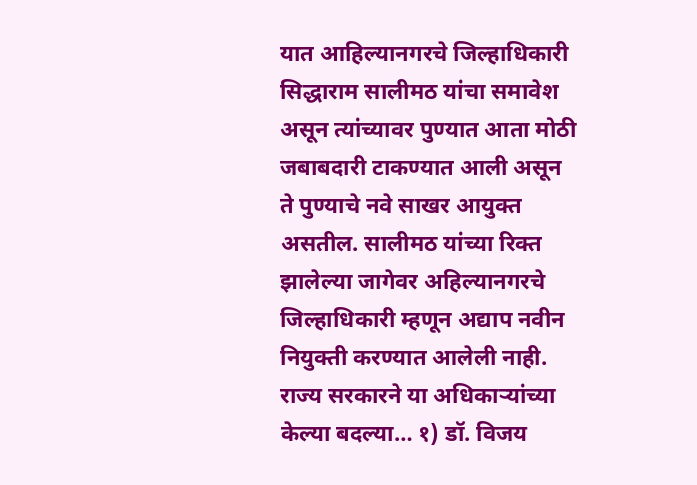यात आहिल्यानगरचे जिल्हाधिकारी सिद्धाराम सालीमठ यांचा समावेश असून त्यांच्यावर पुण्यात आता मोठी जबाबदारी टाकण्यात आली असून ते पुण्याचे नवे साखर आयुक्त असतील. सालीमठ यांच्या रिक्त झालेल्या जागेवर अहिल्यानगरचे जिल्हाधिकारी म्हणून अद्याप नवीन नियुक्ती करण्यात आलेली नाही. राज्य सरकारने या अधिकाऱ्यांच्या केल्या बदल्या… १) डॉ. विजय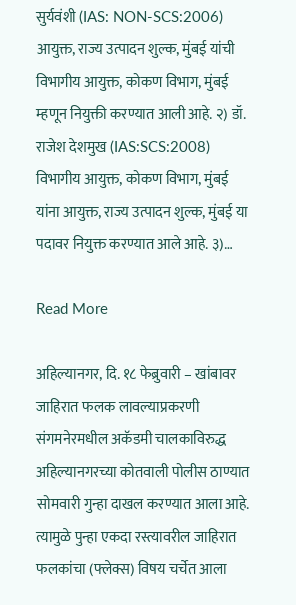सुर्यवंशी (IAS: NON-SCS:2006) आयुक्त, राज्य उत्पादन शुल्क, मुंबई यांची विभागीय आयुक्त, कोकण विभाग, मुंबई म्हणून नियुक्ती करण्यात आली आहे. २) डॉ. राजेश देशमुख (IAS:SCS:2008) विभागीय आयुक्त, कोकण विभाग, मुंबई यांना आयुक्त, राज्य उत्पादन शुल्क, मुंबई या पदावर नियुक्त करण्यात आले आहे. ३)…

Read More

अहिल्यानगर, दि. १८ फेब्रुवारी – खांबावर जाहिरात फलक लावल्याप्रकरणी संगमनेरमधील अकॅडमी चालकाविरुद्ध अहिल्यानगरच्या कोतवाली पोलीस ठाण्यात सोमवारी गुन्हा दाखल करण्यात आला आहे. त्यामुळे पुन्हा एकदा रस्त्यावरील जाहिरात फलकांचा (फ्लेक्स) विषय चर्चेत आला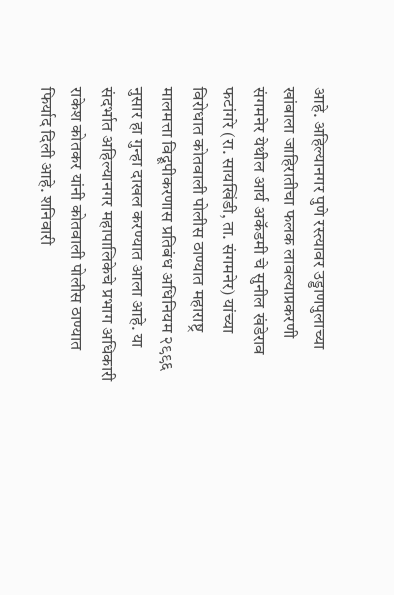आहे. अहिल्यानगर पुणे रस्त्यावर उड्डाणपुलाच्या खांबाला जाहिरातीचा फलक लावल्याप्रकरणी संगमनेर येथील आर्य अकॅडमी चे सुनील खंडेराव फटांगरे (रा. सायखिंडी, ता. संगमनेर) यांच्या विरोधात कोतवाली पोलीस ठाण्यात महाराष्ट्र मालमत्ता विद्रूपीकरणास प्रतिबंध अधिनियम २९९६ नुसार हा गुन्हा दाखल करण्यात आला आहे. या संदर्भात अहिल्यानगर महापालिकेचे प्रभाग अधिकारी राकेश कोतकर यांनी कोतवाली पोलीस ठाण्यात फिर्याद दिली आहे. शनिवारी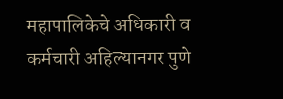महापालिकेचे अधिकारी व कर्मचारी अहिल्यानगर पुणे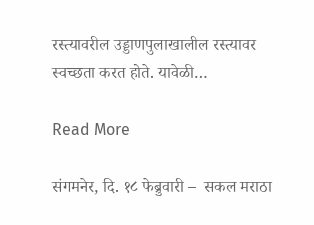रस्त्यावरील उड्डाणपुलाखालील रस्त्यावर स्वच्छता करत होते. यावेळी…

Read More

संगमनेर, दि. १८ फेब्रुवारी –  सकल मराठा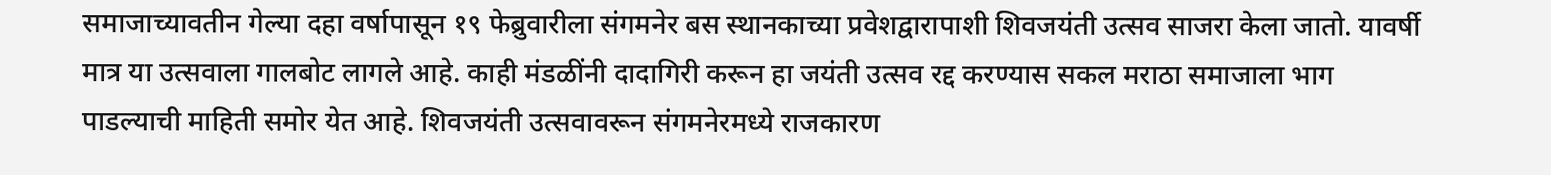समाजाच्यावतीन गेल्या दहा वर्षापासून १९ फेब्रुवारीला संगमनेर बस स्थानकाच्या प्रवेशद्वारापाशी शिवजयंती उत्सव साजरा केला जातो. यावर्षी मात्र या उत्सवाला गालबोट लागले आहे. काही मंडळींनी दादागिरी करून हा जयंती उत्सव रद्द करण्यास सकल मराठा समाजाला भाग पाडल्याची माहिती समोर येत आहे. शिवजयंती उत्सवावरून संगमनेरमध्ये राजकारण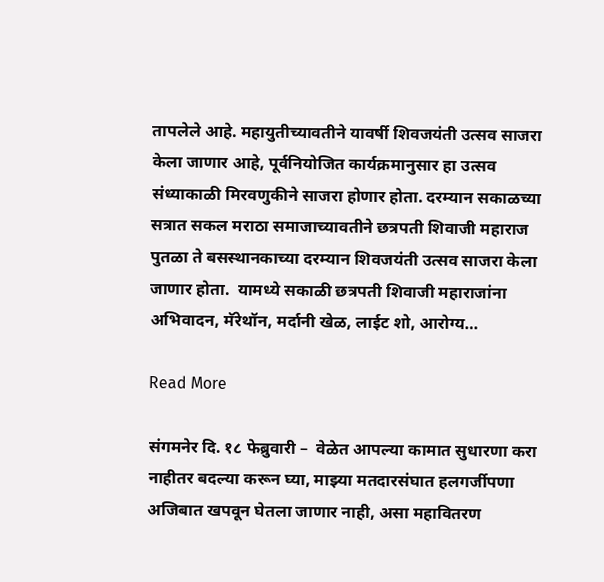तापलेले आहे. महायुतीच्यावतीने यावर्षी शिवजयंती उत्सव साजरा केला जाणार आहे, पूर्वनियोजित कार्यक्रमानुसार हा उत्सव संध्याकाळी मिरवणुकीने साजरा होणार होता. दरम्यान सकाळच्या सत्रात सकल मराठा समाजाच्यावतीने छत्रपती शिवाजी महाराज पुतळा ते बसस्थानकाच्या दरम्यान शिवजयंती उत्सव साजरा केला जाणार होता.  यामध्ये सकाळी छत्रपती शिवाजी महाराजांना अभिवादन, मॅरेथॉन, मर्दानी खेळ, लाईट शो, आरोग्य…

Read More

संगमनेर दि. १८ फेब्रुवारी –  वेळेत आपल्या कामात सुधारणा करा नाहीतर बदल्या करून घ्या, माझ्या मतदारसंघात हलगर्जीपणा अजिबात खपवून घेतला जाणार नाही, असा महावितरण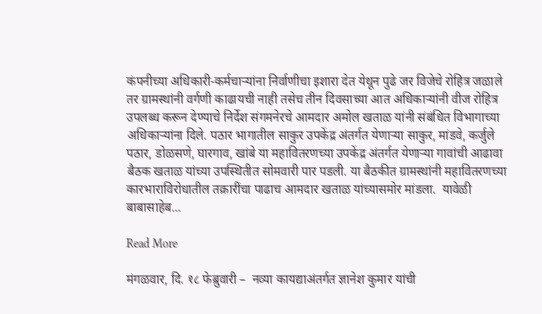कंपनीच्या अधिकारी-कर्मचाऱ्यांना निर्वाणीचा इशारा देत येथून पुढे जर विजेचे रोहित्र जळाले तर ग्रामस्थांनी वर्गणी काढायची नाही तसेच तीन दिवसाच्या आत अधिकाऱ्यांनी वीज रोहित्र उपलब्ध करून देण्याचे निर्देश संगमनेरचे आमदार अमोल खताळ यांनी संबंधित विभागाच्या अधिकाऱ्यांना दिले. पठार भागातील साकुर उपकेंद्र अंतर्गत येणाऱ्या साकुर, मांडवे, कर्जुले पठार, डोळसणे, घारगाव, खांबे या महावितरणच्या उपकेंद्र अंतर्गत येणाऱ्या गावांची आढावा बैठक खताळ यांच्या उपस्थितीत सोमवारी पार पडली. या बैठकीत ग्रामस्थांनी महावितरणच्या कारभाराविरोधातील तक्रारींचा पाढाच आमदार खताळ यांच्यासमोर मांडला.  यावेळी बाबासाहेब…

Read More

मंगळवार, दि. १८ फेब्रुवारी –  नव्या कायद्याअंतर्गत ज्ञानेश कुमार यांची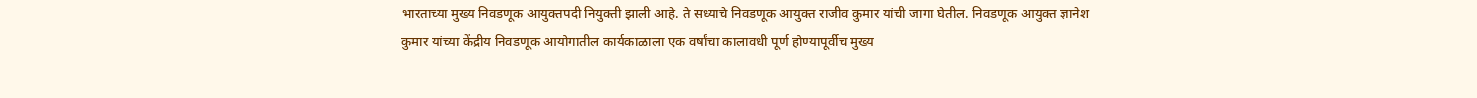भारताच्या मुख्य निवडणूक आयुक्तपदी नियुक्ती झाली आहे. ते सध्याचे निवडणूक आयुक्त राजीव कुमार यांची जागा घेतील. निवडणूक आयुक्त ज्ञानेश कुमार यांच्या केंद्रीय निवडणूक आयोगातील कार्यकाळाला एक वर्षांचा कालावधी पूर्ण होण्यापूर्वीच मुख्य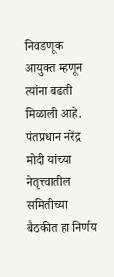निवडणूक आयुक्त म्हणून त्यांना बढती मिळाली आहे. पंतप्रधान नरेंद्र मोदी यांच्या नेतृत्त्वातील समितीच्या बैठकीत हा निर्णय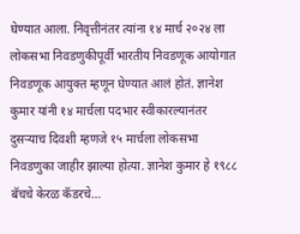घेण्यात आला. निवृत्तीनंतर त्यांना १४ मार्च २०२४ ला लोकसभा निवडणुकीपूर्वी भारतीय निवडणूक आयोगात निवडणूक आयुक्त म्हणून घेण्यात आलं होतं. ज्ञानेश कुमार यांनी १४ मार्चला पदभार स्वीकारल्यानंतर दुसऱ्याच दिवशी म्हणजे १५ मार्चला लोकसभा निवडणुका जाहीर झाल्या होत्या. ज्ञानेश कुमार हे १९८८ बॅचचे केरळ कॅडरचे…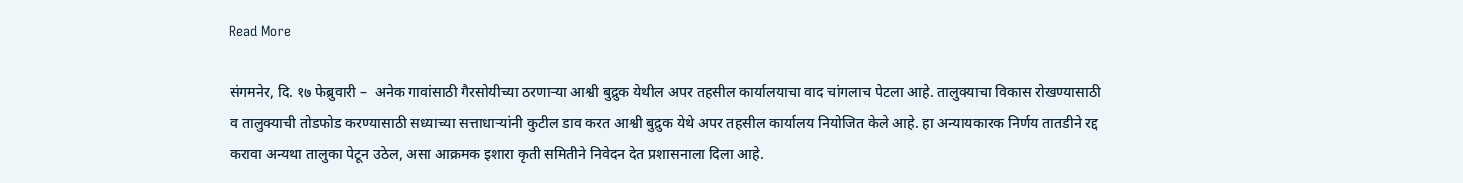Read More

संगमनेर, दि. १७ फेब्रुवारी –  अनेक गावांसाठी गैरसोयीच्या ठरणाऱ्या आश्वी बुद्रुक येथील अपर तहसील कार्यालयाचा वाद चांगलाच पेटला आहे. तालुक्याचा विकास रोखण्यासाठी व तालुक्याची तोडफोड करण्यासाठी सध्याच्या सत्ताधाऱ्यांनी कुटील डाव करत आश्वी बुद्रुक येथे अपर तहसील कार्यालय नियोजित केले आहे. हा अन्यायकारक निर्णय तातडीने रद्द करावा अन्यथा तालुका पेटून उठेल, असा आक्रमक इशारा कृती समितीने निवेदन देत प्रशासनाला दिला आहे.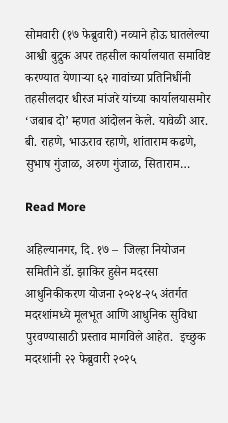सोमवारी (१७ फेब्रुवारी) नव्याने होऊ घातलेल्या आश्वी बुद्रुक अपर तहसील कार्यालयात समाविष्ट करण्यात येणाऱ्या ६२ गावांच्या प्रतिनिधींनी तहसीलदार धीरज मांजरे यांच्या कार्यालयासमोर ‘जबाब दो’ म्हणत आंदोलन केले. यावेळी आर. बी. राहणे, भाऊराव रहाणे, शांताराम कढणे, सुभाष गुंजाळ, अरुण गुंजाळ, सिताराम…

Read More

अहिल्यानगर, दि. १७ –  जिल्हा नियोजन समितीने डॉ. झाकिर हुसेन मदरसा आधुनिकीकरण योजना २०२४-२५ अंतर्गत मदरशांमध्ये मूलभूत आणि आधुनिक सुविधा पुरवण्यासाठी प्रस्ताव मागविले आहेत.  इच्छुक मदरशांनी २२ फेब्रुवारी २०२५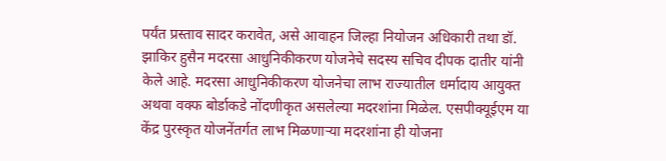पर्यंत प्रस्ताव सादर करावेत, असे आवाहन जिल्हा नियोजन अधिकारी तथा डॉ. झाकिर हुसैन मदरसा आधुनिकीकरण योजनेचे सदस्य सचिव दीपक दातीर यांनी केले आहे. मदरसा आधुनिकीकरण योजनेचा लाभ राज्यातील धर्मादाय आयुक्त अथवा वक्फ बोर्डाकडे नोंदणीकृत असलेल्या मदरशांना मिळेल. एसपीक्यूईएम या केंद्र पुरस्कृत योजनेंतर्गत लाभ मिळणाऱ्या मदरशांना ही योजना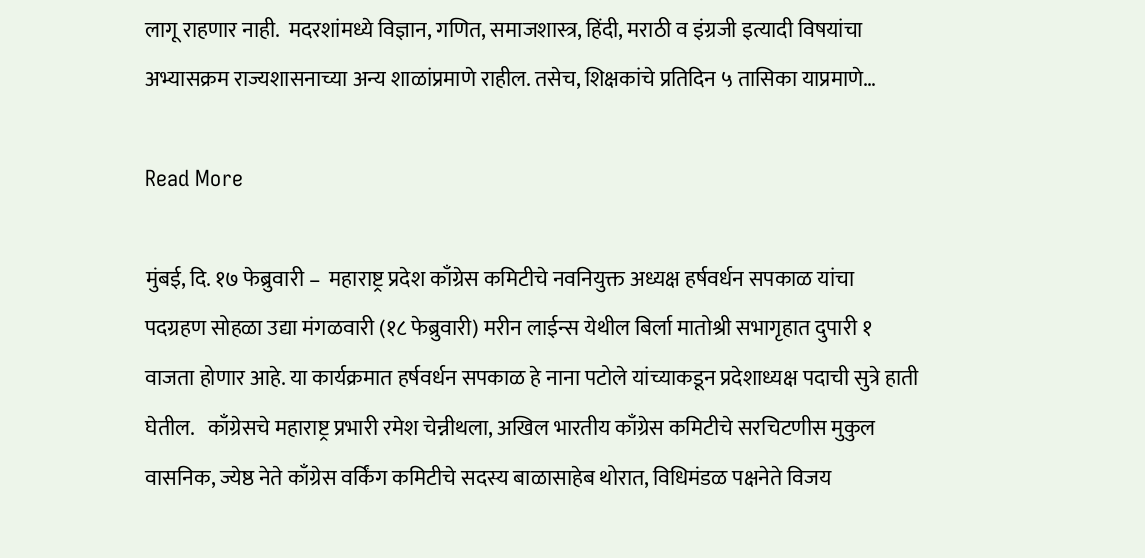लागू राहणार नाही.  मदरशांमध्ये विज्ञान, गणित, समाजशास्त्र, हिंदी, मराठी व इंग्रजी इत्यादी विषयांचा अभ्यासक्रम राज्यशासनाच्या अन्य शाळांप्रमाणे राहील. तसेच, शिक्षकांचे प्रतिदिन ५ तासिका याप्रमाणे…

Read More

मुंबई, दि. १७ फेब्रुवारी –  महाराष्ट्र प्रदेश काँग्रेस कमिटीचे नवनियुक्त अध्यक्ष हर्षवर्धन सपकाळ यांचा पदग्रहण सोहळा उद्या मंगळवारी (१८ फेब्रुवारी) मरीन लाईन्स येथील बिर्ला मातोश्री सभागृहात दुपारी १ वाजता होणार आहे. या कार्यक्रमात हर्षवर्धन सपकाळ हे नाना पटोले यांच्याकडून प्रदेशाध्यक्ष पदाची सुत्रे हाती घेतील.   काँग्रेसचे महाराष्ट्र प्रभारी रमेश चेन्नीथला, अखिल भारतीय काँग्रेस कमिटीचे सरचिटणीस मुकुल वासनिक, ज्येष्ठ नेते काँग्रेस वर्किंग कमिटीचे सदस्य बाळासाहेब थोरात, विधिमंडळ पक्षनेते विजय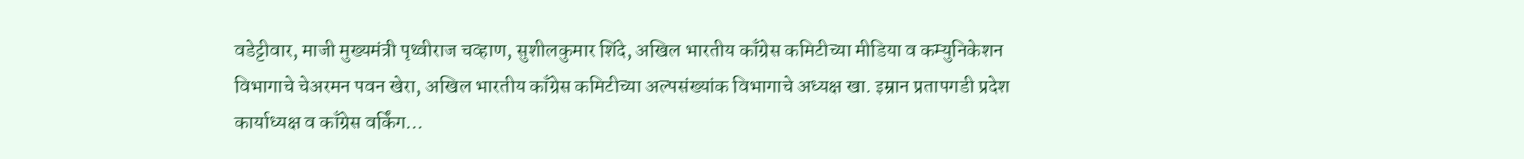वडेट्टीवार, माजी मुख्यमंत्री पृथ्वीराज चव्हाण, सुशीलकुमार शिंदे, अखिल भारतीय काँग्रेस कमिटीच्या मीडिया व कम्युनिकेशन विभागाचे चेअरमन पवन खेरा, अखिल भारतीय काँग्रेस कमिटीच्या अल्पसंख्यांक विभागाचे अध्यक्ष खा. इम्रान प्रतापगडी प्रदेश कार्याध्यक्ष व काँग्रेस वर्किंग…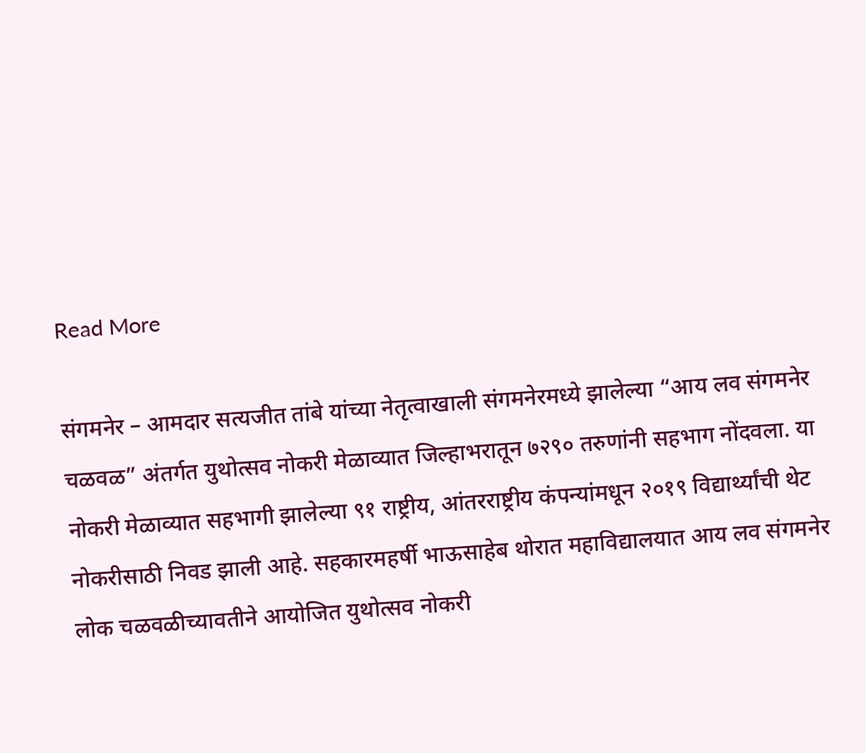Read More

संगमनेर – आमदार सत्यजीत तांबे यांच्या नेतृत्वाखाली संगमनेरमध्ये झालेल्या “आय लव संगमनेर चळवळ” अंतर्गत युथोत्सव नोकरी मेळाव्यात जिल्हाभरातून ७२९० तरुणांनी सहभाग नोंदवला. या नोकरी मेळाव्यात सहभागी झालेल्या ९१ राष्ट्रीय, आंतरराष्ट्रीय कंपन्यांमधून २०१९ विद्यार्थ्यांची थेट नोकरीसाठी निवड झाली आहे. सहकारमहर्षी भाऊसाहेब थोरात महाविद्यालयात आय लव संगमनेर लोक चळवळीच्यावतीने आयोजित युथोत्सव नोकरी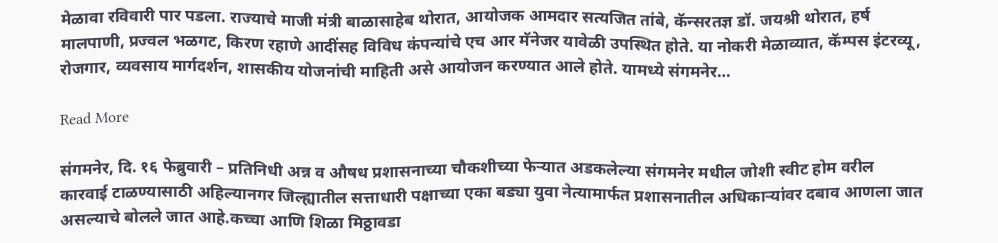मेळावा रविवारी पार पडला. राज्याचे माजी मंत्री बाळासाहेब थोरात, आयोजक आमदार सत्यजित तांबे, कॅन्सरतज्ञ डॉ. जयश्री थोरात, हर्ष मालपाणी, प्रज्वल भळगट, किरण रहाणे आदींसह विविध कंपन्यांचे एच आर मॅनेजर यावेळी उपस्थित होते. या नोकरी मेळाव्यात, कॅम्पस इंटरव्यू, रोजगार, व्यवसाय मार्गदर्शन, शासकीय योजनांची माहिती असे आयोजन करण्यात आले होते. यामध्ये संगमनेर…

Read More

संगमनेर, दि. १६ फेब्रुवारी – प्रतिनिधी अन्न व औषध प्रशासनाच्या चौकशीच्या फेऱ्यात अडकलेल्या संगमनेर मधील जोशी स्वीट होम वरील कारवाई टाळण्यासाठी अहिल्यानगर जिल्ह्यातील सत्ताधारी पक्षाच्या एका बड्या युवा नेत्यामार्फत प्रशासनातील अधिकाऱ्यांवर दबाव आणला जात असल्याचे बोलले जात आहे.कच्चा आणि शिळा मिठ्ठावडा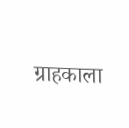ग्राहकाला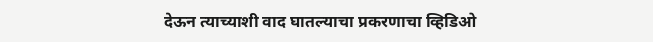देऊन त्याच्याशी वाद घातल्याचा प्रकरणाचा व्हिडिओ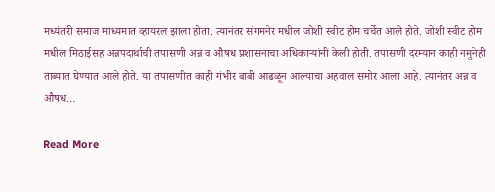मध्यंतरी समाज माध्यमात व्हायरल झाला होता. त्यानंतर संगमनेर मधील जोशी स्वीट होम चर्चेत आले होते. जोशी स्वीट होम मधील मिठाईसह अन्नपदार्थाची तपासणी अन्न व औषध प्रशासनाचा अधिकाऱ्यांनी केली होती. तपासणी दरम्यान काही नमुनेही ताब्यात घेण्यात आले होते. या तपासणीत काही गंभीर बाबी आढळून आल्याचा अहवाल समोर आला आहे. त्यानंतर अन्न व औषध…

Read More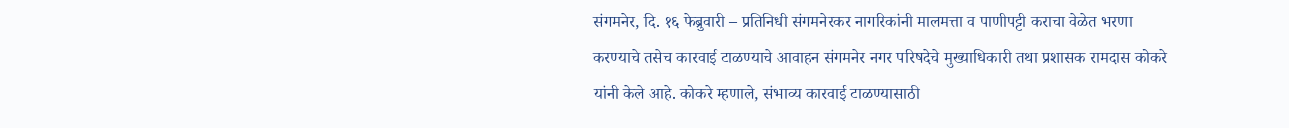संगमनेर, दि. १६ फेब्रुवारी – प्रतिनिधी संगमनेरकर नागरिकांनी मालमत्ता व पाणीपट्टी कराचा वेळेत भरणा करण्याचे तसेच कारवाई टाळण्याचे आवाहन संगमनेर नगर परिषदेचे मुख्याधिकारी तथा प्रशासक रामदास कोकरे यांनी केले आहे. कोकरे म्हणाले, संभाव्य कारवाई टाळण्यासाठी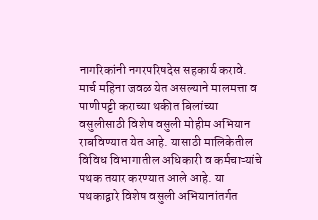नागरिकांनी नगरपरिषदेस सहकार्य करावे. मार्च महिना जवळ येत असल्याने मालमत्ता व पाणीपट्टी कराच्या थकीत बिलांच्या वसुलीसाठी विशेष वसुली मोहीम अभियान राबविण्यात येत आहे. यासाठी मालिकेतील विविध विभागातील अधिकारी व कर्मचाऱ्यांचे पथक तयार करण्यात आले आहे. या पथकाद्वारे विशेष वसुली अभियानांतर्गत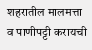शहरातील मालमत्ता व पाणीपट्टी करायची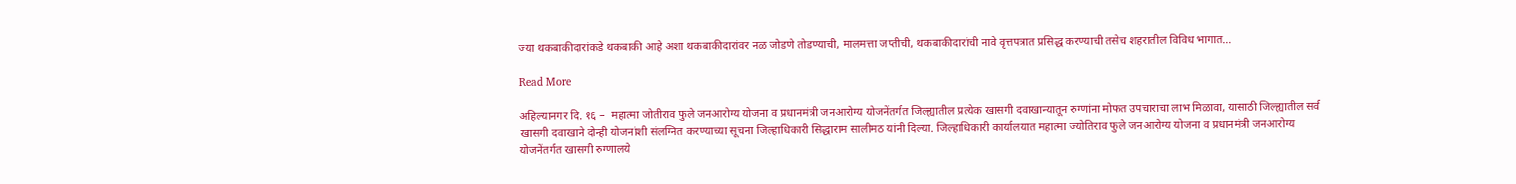ज्या थकबाकीदारांकडे थकबाकी आहे अशा थकबाकीदारांवर नळ जोडणे तोडण्याची, मालमत्ता जप्तीची, थकबाकीदारांची नावे वृत्तपत्रात प्रसिद्ध करण्याची तसेच शहरातील विविध भागात…

Read More

अहिल्यानगर दि. १६ –  महात्मा जोतीराव फुले जनआरोग्य योजना व प्रधानमंत्री जनआरोग्य योजनेंतर्गत जिल्ह्यातील प्रत्येक खासगी दवाखान्यातून रुग्णांना मोफत उपचाराचा लाभ मिळावा, यासाठी जिल्ह्यातील सर्व खासगी दवाखाने दोन्ही योजनांशी संलग्नित करण्याच्या सूचना जिल्हाधिकारी सिद्धाराम सालीमठ यांनी दिल्या. जिल्हाधिकारी कार्यालयात महात्मा ज्योतिराव फुले जनआरोग्य योजना व प्रधानमंत्री जनआरोग्य योजनेंतर्गत खासगी रुग्णालये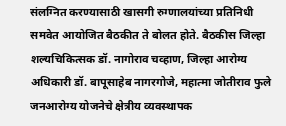संलग्नित करण्यासाठी खासगी रुग्णालयांच्या प्रतिनिधी समवेत आयोजित बैठकीत ते बोलत होते. बैठकीस जिल्हा शल्यचिकित्सक डॉ. नागोराव चव्हाण, जिल्हा आरोग्य अधिकारी डॉ. बापूसाहेब नागरगोजे, महात्मा जोतीराव फुले जनआरोग्य योजनेचे क्षेत्रीय व्यवस्थापक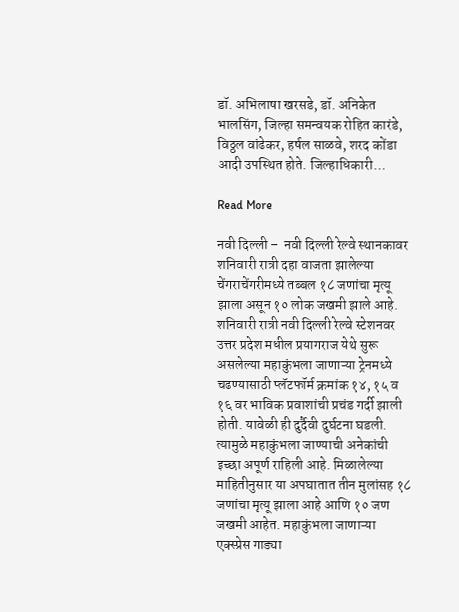डॉ. अभिलाषा खरसडे, डॉ. अनिकेत भालसिंग, जिल्हा समन्वयक रोहित कारंडे, विठ्ठल वांढेकर, हर्षल साळवे, शरद कोंडा आदी उपस्थित होते. जिल्हाधिकारी…

Read More

नवी दिल्ली –  नवी दिल्ली रेल्वे स्थानकावर शनिवारी रात्री दहा वाजता झालेल्या चेंगराचेंगरीमध्ये तब्बल १८ जणांचा मृत्यू झाला असून १० लोक जखमी झाले आहे. शनिवारी रात्री नवी दिल्ली रेल्वे स्टेशनवर उत्तर प्रदेश मधील प्रयागराज येथे सुरू असलेल्या महाकुंभला जाणाऱ्या ट्रेनमध्ये चढण्यासाठी प्लॅटफॉर्म क्रमांक १४, १५ व १६ वर भाविक प्रवाशांची प्रचंड गर्दी झाली होती. यावेळी ही दुर्दैवी दुर्घटना घडली. त्यामुळे महाकुंभला जाण्याची अनेकांची इच्छा अपूर्ण राहिली आहे. मिळालेल्या माहितीनुसार या अपघातात तीन मुलांसह १८ जणांचा मृत्यू झाला आहे आणि १० जण जखमी आहेत. महाकुंभला जाणाऱ्या एक्स्प्रेस गाड्या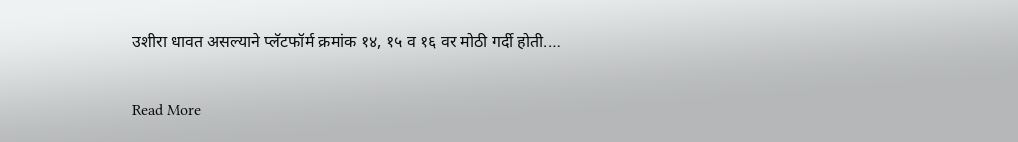उशीरा धावत असल्याने प्लॅटफॉर्म क्रमांक १४, १५ व १६ वर मोठी गर्दी होती.…

Read More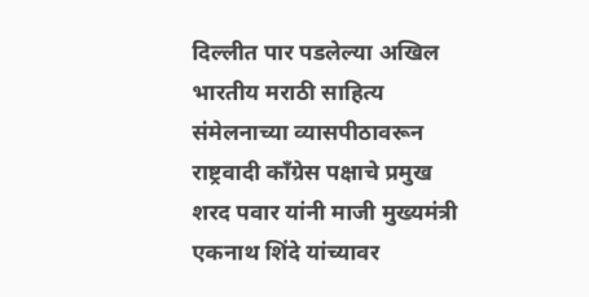दिल्लीत पार पडलेल्या अखिल भारतीय मराठी साहित्य संमेलनाच्या व्यासपीठावरून राष्ट्रवादी काँग्रेस पक्षाचे प्रमुख शरद पवार यांनी माजी मुख्यमंत्री एकनाथ शिंदे यांच्यावर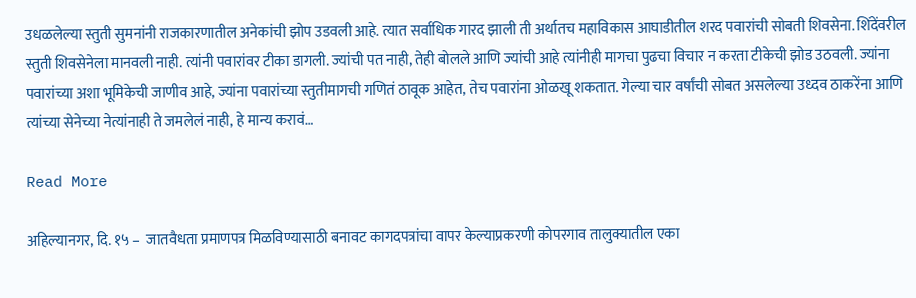उधळलेल्या स्तुती सुमनांनी राजकारणातील अनेकांची झोप उडवली आहे. त्यात सर्वाधिक गारद झाली ती अर्थातच महाविकास आघाडीतील शरद पवारांची सोबती शिवसेना. शिंदेंवरील स्तुती शिवसेनेला मानवली नाही. त्यांनी पवारांवर टीका डागली. ज्यांची पत नाही, तेही बोलले आणि ज्यांची आहे त्यांनीही मागचा पुढचा विचार न करता टीकेची झोड उठवली. ज्यांना पवारांच्या अशा भूमिकेची जाणीव आहे, ज्यांना पवारांच्या स्तुतीमागची गणितं ठावूक आहेत, तेच पवारांना ओळखू शकतात. गेल्या चार वर्षांची सोबत असलेल्या उध्दव ठाकरेंना आणि त्यांच्या सेनेच्या नेत्यांनाही ते जमलेलं नाही, हे मान्य करावं…

Read More

अहिल्यानगर, दि. १५ –  जातवैधता प्रमाणपत्र मिळविण्यासाठी बनावट कागदपत्रांचा वापर केल्याप्रकरणी कोपरगाव तालुक्यातील एका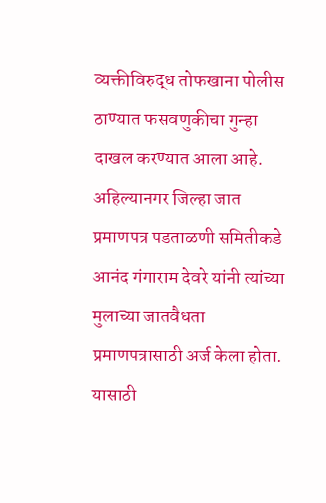व्यक्तीविरुद्ध तोफखाना पोलीस ठाण्यात फसवणुकीचा गुन्हा दाखल करण्यात आला आहे. अहिल्यानगर जिल्हा जात प्रमाणपत्र पडताळणी समितीकडे आनंद गंगाराम देवरे यांनी त्यांच्या मुलाच्या जातवैधता प्रमाणपत्रासाठी अर्ज केला होता. यासाठी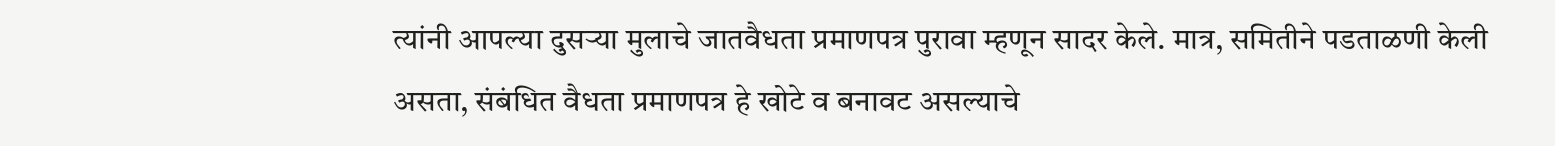त्यांनी आपल्या दुसऱ्या मुलाचे जातवैधता प्रमाणपत्र पुरावा म्हणून सादर केले. मात्र, समितीने पडताळणी केली असता, संबंधित वैधता प्रमाणपत्र हे खोटे व बनावट असल्याचे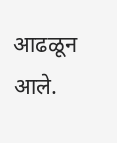आढळून आले.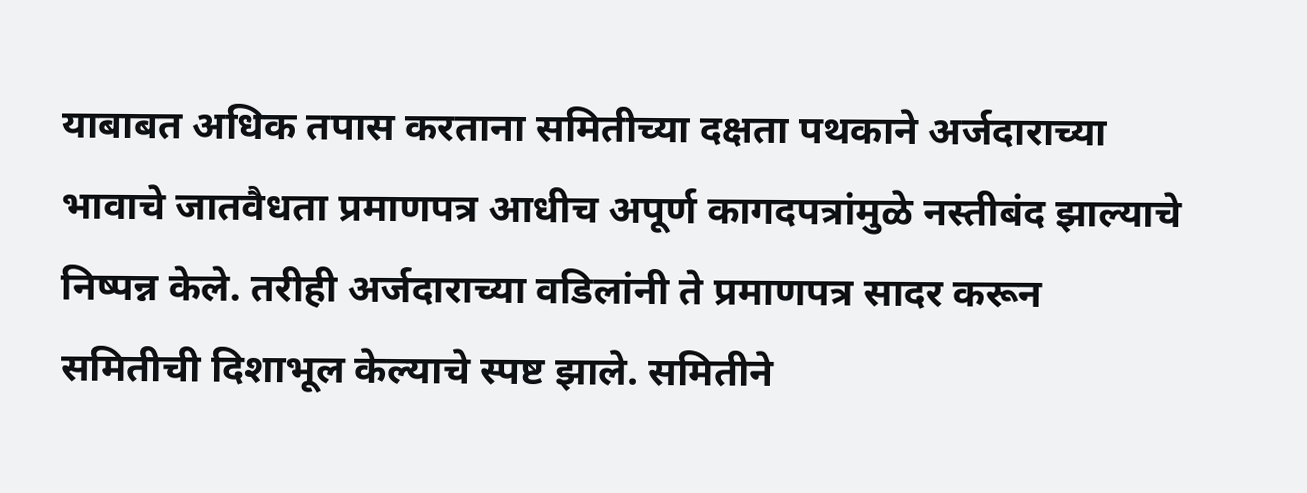याबाबत अधिक तपास करताना समितीच्या दक्षता पथकाने अर्जदाराच्या भावाचे जातवैधता प्रमाणपत्र आधीच अपूर्ण कागदपत्रांमुळे नस्तीबंद झाल्याचे निष्पन्न केले. तरीही अर्जदाराच्या वडिलांनी ते प्रमाणपत्र सादर करून समितीची दिशाभूल केल्याचे स्पष्ट झाले. समितीने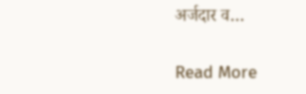अर्जदार व…

Read More